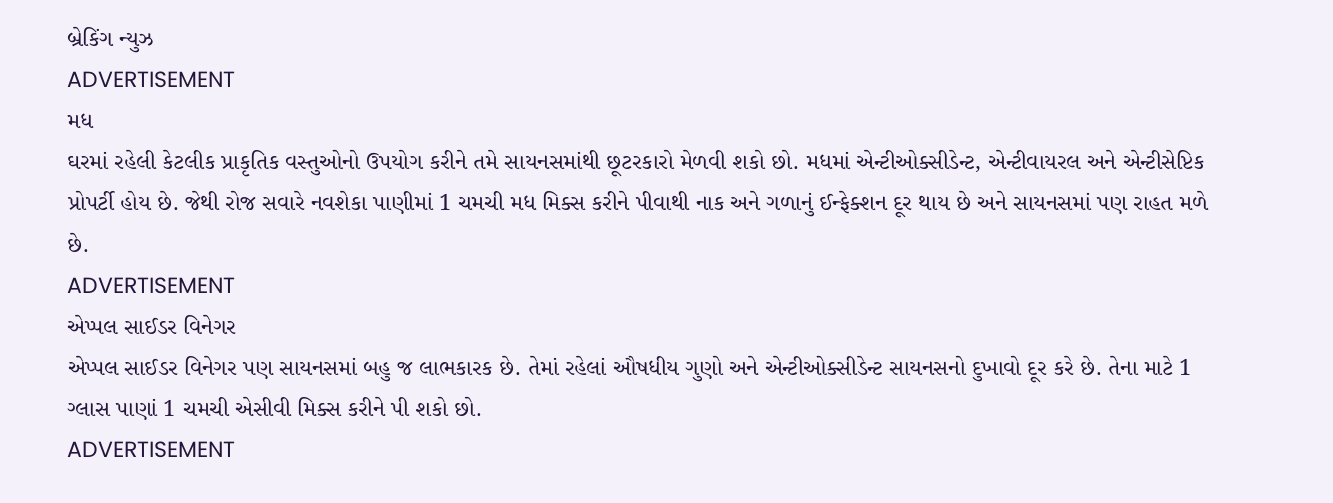બ્રેકિંગ ન્યુઝ
ADVERTISEMENT
મધ
ઘરમાં રહેલી કેટલીક પ્રાકૃતિક વસ્તુઓનો ઉપયોગ કરીને તમે સાયનસમાંથી છૂટરકારો મેળવી શકો છો. મધમાં એન્ટીઓક્સીડેન્ટ, એન્ટીવાયરલ અને એન્ટીસેપ્ટિક પ્રોપર્ટી હોય છે. જેથી રોજ સવારે નવશેકા પાણીમાં 1 ચમચી મધ મિક્સ કરીને પીવાથી નાક અને ગળાનું ઈન્ફેક્શન દૂર થાય છે અને સાયનસમાં પણ રાહત મળે છે.
ADVERTISEMENT
એપ્પલ સાઈડર વિનેગર
એપ્પલ સાઈડર વિનેગર પણ સાયનસમાં બહુ જ લાભકારક છે. તેમાં રહેલાં ઔષધીય ગુણો અને એન્ટીઓક્સીડેન્ટ સાયનસનો દુખાવો દૂર કરે છે. તેના માટે 1 ગ્લાસ પાણાં 1 ચમચી એસીવી મિક્સ કરીને પી શકો છો.
ADVERTISEMENT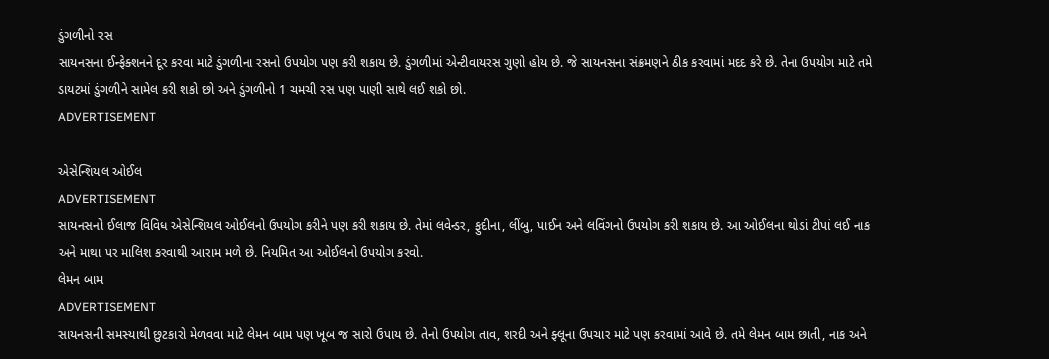ડુંગળીનો રસ
સાયનસના ઈન્ફેક્શનને દૂર કરવા માટે ડુંગળીના રસનો ઉપયોગ પણ કરી શકાય છે. ડુંગળીમાં એન્ટીવાયરસ ગુણો હોય છે. જે સાયનસના સંક્રમણને ઠીક કરવામાં મદદ કરે છે. તેના ઉપયોગ માટે તમે ડાયટમાં ડુંગળીને સામેલ કરી શકો છો અને ડુંગળીનો 1 ચમચી રસ પણ પાણી સાથે લઈ શકો છો.
ADVERTISEMENT

એસેન્શિયલ ઓઈલ
ADVERTISEMENT
સાયનસનો ઈલાજ વિવિધ એસેન્શિયલ ઓઈલનો ઉપયોગ કરીને પણ કરી શકાય છે. તેમાં લવેન્ડર, ફુદીના, લીંબુ, પાઈન અને લવિંગનો ઉપયોગ કરી શકાય છે. આ ઓઈલના થોડાં ટીપાં લઈ નાક અને માથા પર માલિશ કરવાથી આરામ મળે છે. નિયમિત આ ઓઈલનો ઉપયોગ કરવો.
લેમન બામ
ADVERTISEMENT
સાયનસની સમસ્યાથી છુટકારો મેળવવા માટે લેમન બામ પણ ખૂબ જ સારો ઉપાય છે. તેનો ઉપયોગ તાવ, શરદી અને ફ્લૂના ઉપચાર માટે પણ કરવામાં આવે છે. તમે લેમન બામ છાતી, નાક અને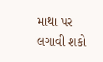માથા પર લગાવી શકો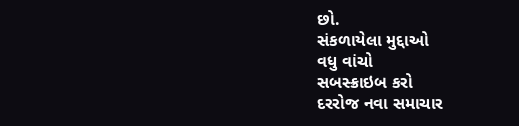છો.
સંકળાયેલા મુદ્દાઓ
વધુ વાંચો
સબસ્ક્રાઇબ કરો
દરરોજ નવા સમાચાર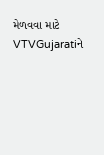મેળવવા માટે VTVGujaratiને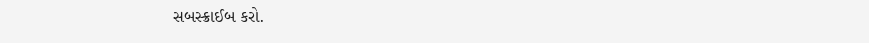સબસ્ક્રાઈબ કરો.